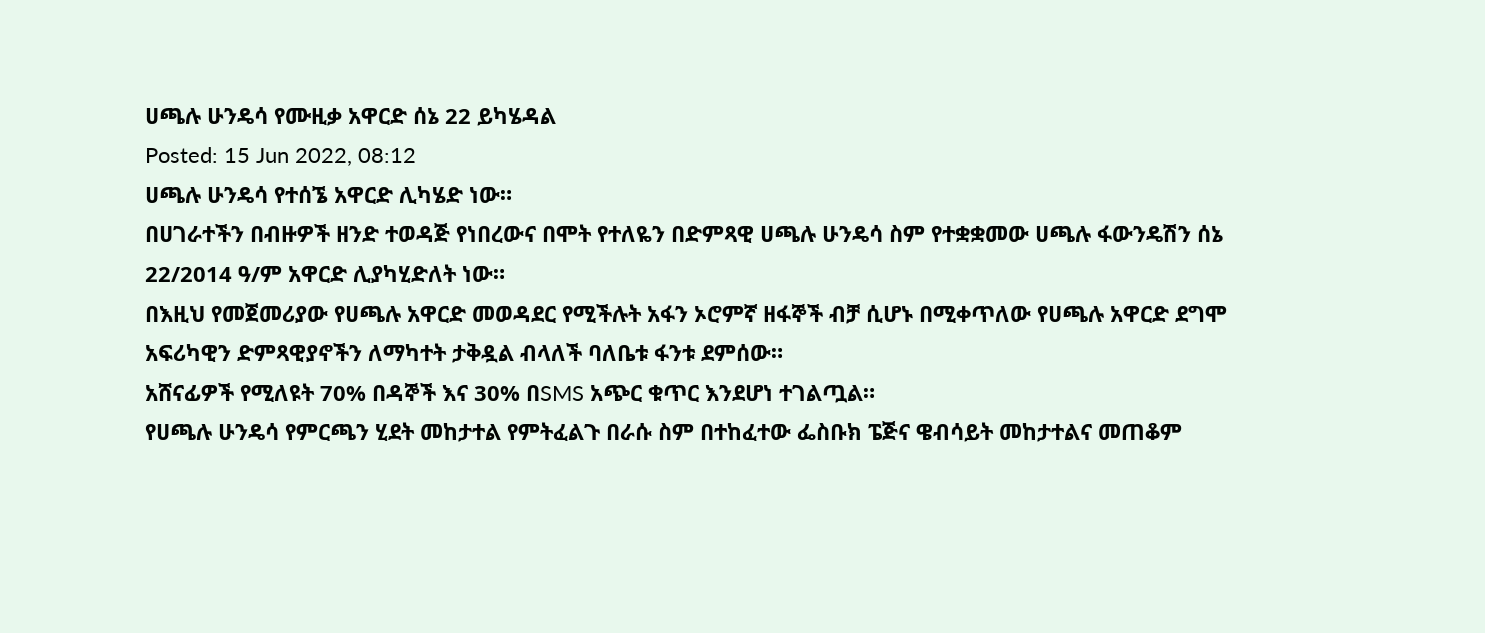ሀጫሉ ሁንዴሳ የሙዚቃ አዋርድ ሰኔ 22 ይካሄዳል
Posted: 15 Jun 2022, 08:12
ሀጫሉ ሁንዴሳ የተሰኜ አዋርድ ሊካሄድ ነው።
በሀገራተችን በብዙዎች ዘንድ ተወዳጅ የነበረውና በሞት የተለዬን በድምጻዊ ሀጫሉ ሁንዴሳ ስም የተቋቋመው ሀጫሉ ፋውንዴሽን ሰኔ 22/2014 ዓ/ም አዋርድ ሊያካሂድለት ነው።
በእዚህ የመጀመሪያው የሀጫሉ አዋርድ መወዳደር የሚችሉት አፋን ኦሮምኛ ዘፋኞች ብቻ ሲሆኑ በሚቀጥለው የሀጫሉ አዋርድ ደግሞ አፍሪካዊን ድምጻዊያኖችን ለማካተት ታቅዷል ብላለች ባለቤቱ ፋንቱ ደምሰው።
አሸናፊዎች የሚለዩት 70% በዳኞች እና 30% በSMS አጭር ቁጥር እንደሆነ ተገልጧል።
የሀጫሉ ሁንዴሳ የምርጫን ሂደት መከታተል የምትፈልጉ በራሱ ስም በተከፈተው ፌስቡክ ፔጅና ዌብሳይት መከታተልና መጠቆም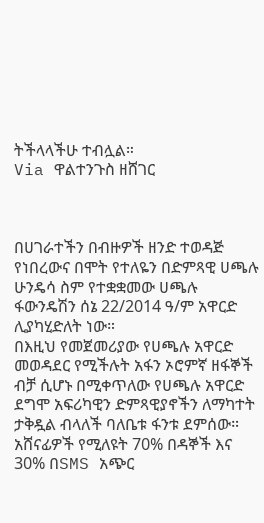ትችላላችሁ ተብሏል።
Via ዋልተንጉስ ዘሸገር



በሀገራተችን በብዙዎች ዘንድ ተወዳጅ የነበረውና በሞት የተለዬን በድምጻዊ ሀጫሉ ሁንዴሳ ስም የተቋቋመው ሀጫሉ ፋውንዴሽን ሰኔ 22/2014 ዓ/ም አዋርድ ሊያካሂድለት ነው።
በእዚህ የመጀመሪያው የሀጫሉ አዋርድ መወዳደር የሚችሉት አፋን ኦሮምኛ ዘፋኞች ብቻ ሲሆኑ በሚቀጥለው የሀጫሉ አዋርድ ደግሞ አፍሪካዊን ድምጻዊያኖችን ለማካተት ታቅዷል ብላለች ባለቤቱ ፋንቱ ደምሰው።
አሸናፊዎች የሚለዩት 70% በዳኞች እና 30% በSMS አጭር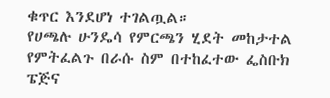ቁጥር እንደሆነ ተገልጧል።
የሀጫሉ ሁንዴሳ የምርጫን ሂደት መከታተል የምትፈልጉ በራሱ ስም በተከፈተው ፌስቡክ ፔጅና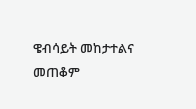ዌብሳይት መከታተልና መጠቆም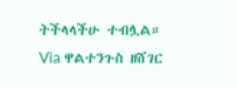ትችላላችሁ ተብሏል።
Via ዋልተንጉስ ዘሸገር